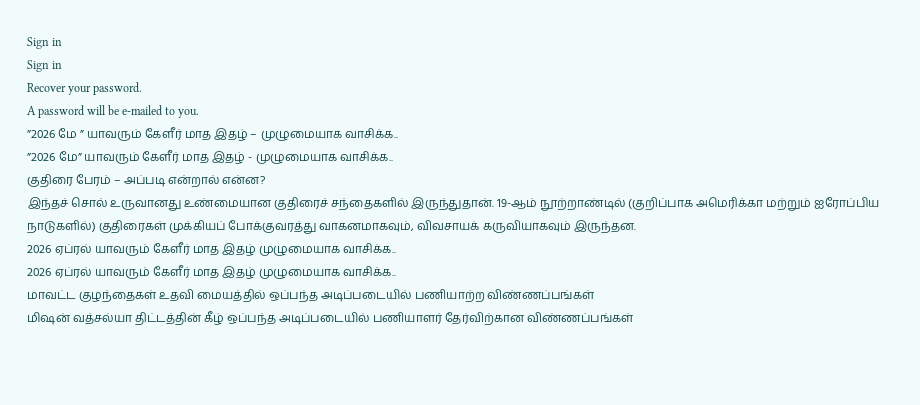Sign in
Sign in
Recover your password.
A password will be e-mailed to you.
”2026 மே ” யாவரும் கேளீர் மாத இதழ் – முழுமையாக வாசிக்க..
”2026 மே” யாவரும் கேளீர் மாத இதழ் - முழுமையாக வாசிக்க..
குதிரை பேரம் – அப்படி என்றால் என்ன?
இந்தச் சொல் உருவானது உண்மையான குதிரைச் சந்தைகளில் இருந்துதான். 19-ஆம் நூற்றாண்டில் (குறிப்பாக அமெரிக்கா மற்றும் ஐரோப்பிய நாடுகளில்) குதிரைகள் முக்கியப் போக்குவரத்து வாகனமாகவும், விவசாயக் கருவியாகவும் இருந்தன.
2026 ஏப்ரல் யாவரும் கேளீர் மாத இதழ் முழுமையாக வாசிக்க..
2026 ஏப்ரல் யாவரும் கேளீர் மாத இதழ் முழுமையாக வாசிக்க..
மாவட்ட குழந்தைகள் உதவி மையத்தில் ஒப்பந்த அடிப்படையில் பணியாற்ற விண்ணப்பங்கள்
மிஷன் வத்சல்யா திட்டத்தின் கீழ் ஒப்பந்த அடிப்படையில் பணியாளர் தேர்விற்கான விண்ணப்பங்கள்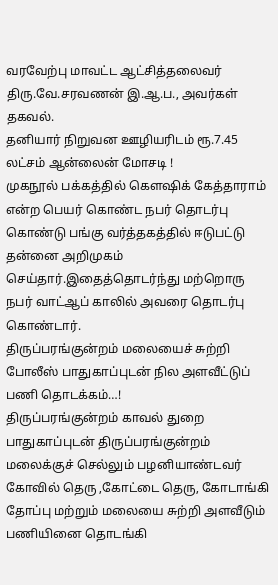வரவேற்பு மாவட்ட ஆட்சித்தலைவர் திரு.வே.சரவணன் இ.ஆ.ப., அவர்கள் தகவல்.
தனியார் நிறுவன ஊழியரிடம் ரூ.7.45 லட்சம் ஆன்லைன் மோசடி !
முகநூல் பக்கத்தில் கௌஷிக் கேத்தாராம் என்ற பெயர் கொண்ட நபர் தொடர்பு கொண்டு பங்கு வர்த்தகத்தில் ஈடுபட்டு தன்னை அறிமுகம் செய்தார்.இதைத்தொடர்ந்து மற்றொரு நபர் வாட்ஆப் காலில் அவரை தொடர்பு கொண்டார்.
திருப்பரங்குன்றம் மலையைச் சுற்றி போலீஸ் பாதுகாப்புடன் நில அளவீட்டுப் பணி தொடக்கம்…!
திருப்பரங்குன்றம் காவல் துறை பாதுகாப்புடன் திருப்பரங்குன்றம் மலைக்குச் செல்லும் பழனியாண்டவர் கோவில் தெரு ,கோட்டை தெரு, கோடாங்கி தோப்பு மற்றும் மலையை சுற்றி அளவீடும் பணியினை தொடங்கி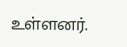உள்ளனர்.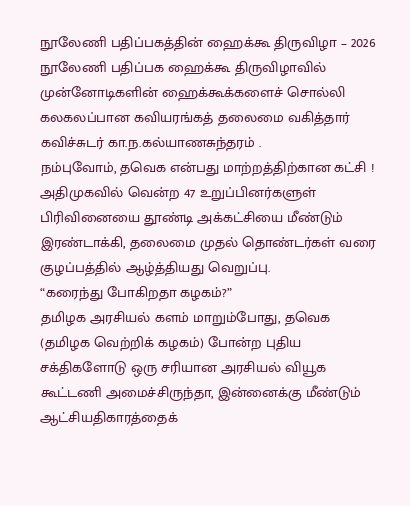நூலேணி பதிப்பகத்தின் ஹைக்கூ திருவிழா – 2026
நூலேணி பதிப்பக ஹைக்கூ திருவிழாவில் முன்னோடிகளின் ஹைக்கூக்களைச் சொல்லி கலகலப்பான கவியரங்கத் தலைமை வகித்தார் கவிச்சுடர் கா.ந.கல்யாணசுந்தரம் .
நம்புவோம், தவெக என்பது மாற்றத்திற்கான கட்சி !
அதிமுகவில் வென்ற 47 உறுப்பினர்களுள் பிரிவினையை தூண்டி அக்கட்சியை மீண்டும் இரண்டாக்கி, தலைமை முதல் தொண்டர்கள் வரை குழப்பத்தில் ஆழ்த்தியது வெறுப்பு.
“கரைந்து போகிறதா கழகம்?”
தமிழக அரசியல் களம் மாறும்போது, தவெக (தமிழக வெற்றிக் கழகம்) போன்ற புதிய சக்திகளோடு ஒரு சரியான அரசியல் வியூக கூட்டணி அமைச்சிருந்தா, இன்னைக்கு மீண்டும் ஆட்சியதிகாரத்தைக்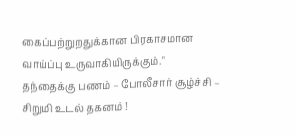கைப்பற்றுறதுக்கான பிரகாசமான வாய்ப்பு உருவாகியிருக்கும்."
தந்தைக்கு பணம் – போலீசார் சூழ்ச்சி – சிறுமி உடல் தகனம் !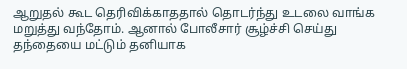ஆறுதல் கூட தெரிவிக்காததால் தொடர்ந்து உடலை வாங்க மறுத்து வந்தோம். ஆனால் போலீசார் சூழ்ச்சி செய்து தந்தையை மட்டும் தனியாக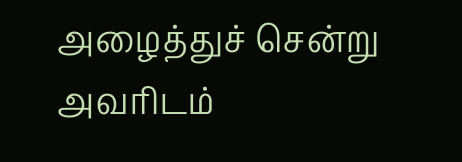அழைத்துச் சென்று அவரிடம்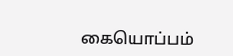கையொப்பம்